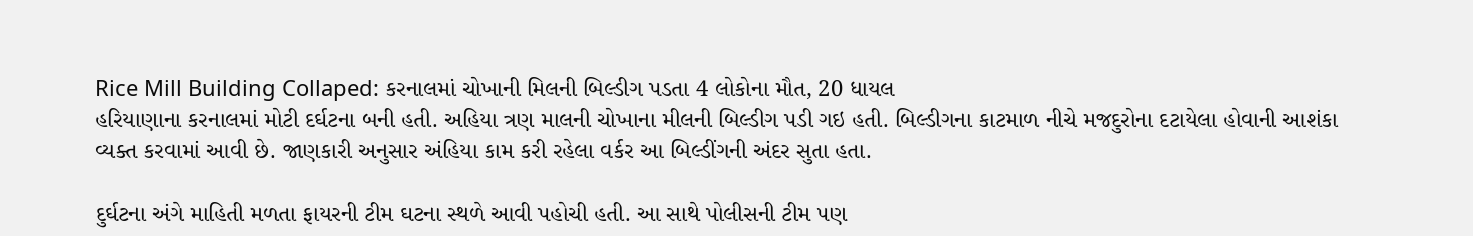Rice Mill Building Collaped: કરનાલમાં ચોખાની મિલની બિલ્ડીગ પડતા 4 લોકોના મૌત, 20 ધાયલ
હરિયાણાના કરનાલમાં મોટી દર્ઘટના બની હતી. અહિયા ત્રણ માલની ચોખાના મીલની બિલ્ડીગ પડી ગઇ હતી. બિલ્ડીગના કાટમાળ નીચે મજદુરોના દટાયેલા હોવાની આશંકા વ્યક્ત કરવામાં આવી છે. જાણકારી અનુસાર અંહિયા કામ કરી રહેલા વર્કર આ બિલ્ડીંગની અંદર સુતા હતા.

દુર્ઘટના અંગે માહિતી મળતા ફાયરની ટીમ ઘટના સ્થળે આવી પહોચી હતી. આ સાથે પોલીસની ટીમ પણ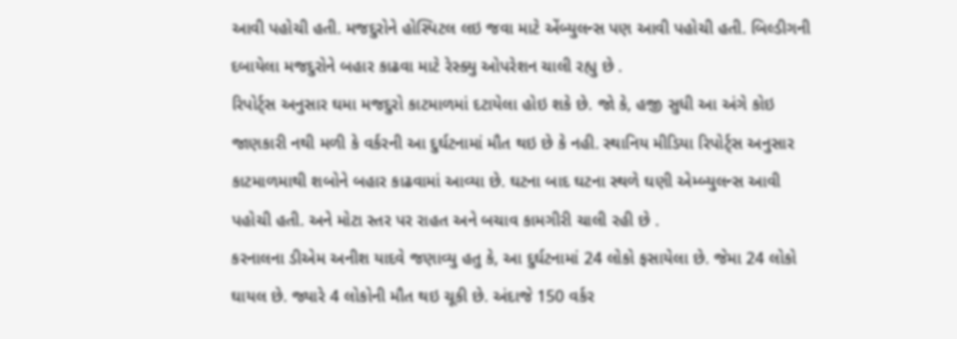આવી પહોચી હતી. મજદુરોને હોસ્પિટલ લઇ જવા માટે એંબ્યુલન્સ પણ આવી પહોચી હતી. બિલ્ડીગની દબાયેલા મજદુરોને બહાર કાઢવા માટે રેસ્ક્યુ ઓપરેશન ચાલી રહ્યુ છે .
રિપોર્ટ્સ અનુસાર ઘમા મજદુરો કાટમાળમાં દટાયેલા હોઇ શકે છે. જો કે, હજી સુધી આ અંગે કોઇ જાણકારી નથી મળી કે વર્કરની આ દુર્ઘટનામાં મૌત થઇ છે કે નહી. સ્થાનિય મીડિયા રિપોર્ટ્સ અનુસાર કાટમાળમાથી શબોને બહાર કાઢવામાં આવ્યા છે. ઘટના બાદ ઘટના સ્થળે ઘણી એમ્બ્યુલન્સ આવી પહોચી હતી. અને મોટા સ્તર પર રાહત અને બચાવ કામગીરી ચાલી રહી છે .
કરનાલના ડીએમ અનીશ યાદવે જણાવ્યુ હતુ કે, આ દુર્ઘટનામાં 24 લોકો ફસાયેલા છે. જેમા 24 લોકો ઘાયલ છે. જ્યારે 4 લોકોની મૌત થઇ ચૂકી છે. અંદાજે 150 વર્કર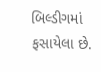બિલ્ડીગમાં ફસાયેલા છે.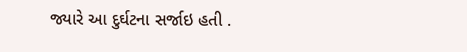જ્યારે આ દુર્ઘટના સર્જાઇ હતી .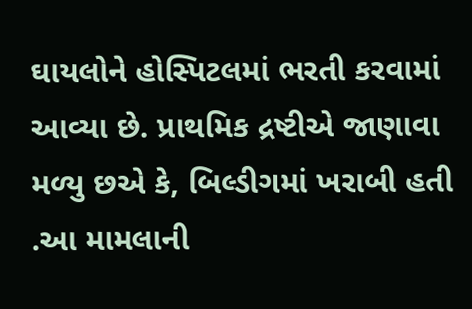ઘાયલોને હોસ્પિટલમાં ભરતી કરવામાં આવ્યા છે. પ્રાથમિક દ્રષ્ટીએ જાણાવા મળ્યુ છએ કે, બિલ્ડીગમાં ખરાબી હતી .આ મામલાની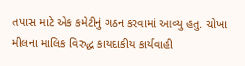તપાસ માટે એક કમેટીનું ગઠન કરવામાં આવ્યુ હતુ. ચોખા મીલના માલિક વિરુદ્ધ કાયદાકીય કાર્યવાહી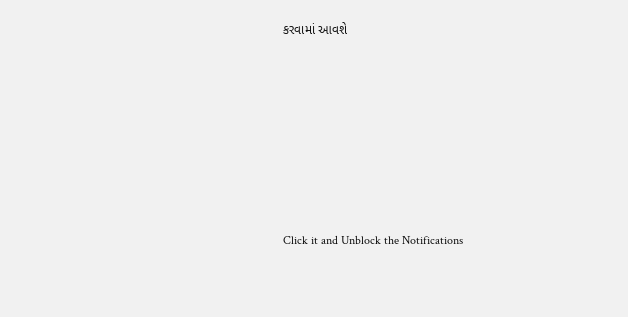કરવામાં આવશે












Click it and Unblock the Notifications